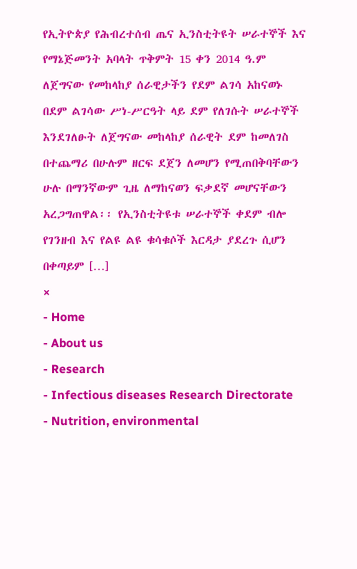የኢትዮጵያ የሕብረተሰብ ጤና ኢንስቲትዩት ሠራተኞች እና የማኔጅመንት አባላት ጥቅምት 15 ቀን 2014 ዓ.ም ለጀግናው የመከላከያ ሰራዊታችን የደም ልገሳ አከናወኑ በደም ልገሳው ሥነ-ሥርዓት ላይ ደም የለገሱት ሠራተኞች እንደገለፁት ለጀግናው መከላከያ ሰራዊት ደም ከመለገስ በተጨማሪ በሁሉም ዘርፍ ደጀን ለመሆን የሚጠበቅባቸውን ሁሉ በማንኛውም ጊዜ ለማከናወን ፍቃደኛ መሆናቸውን አረጋግጠዋል፡፡ የኢንስቲትዩቱ ሠራተኞች ቀደም ብሎ የገንዘብ እና የልዩ ልዩ ቁሳቁሶች እርዳታ ያደረጉ ሲሆን በቀጣይም […]
×
- Home
- About us
- Research
- Infectious diseases Research Directorate
- Nutrition, environmental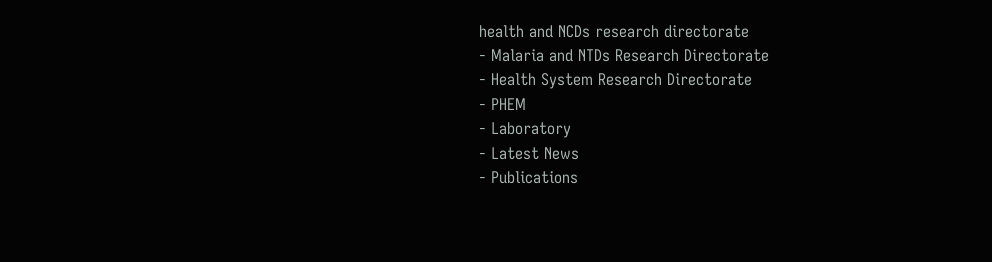health and NCDs research directorate
- Malaria and NTDs Research Directorate
- Health System Research Directorate
- PHEM
- Laboratory
- Latest News
- Publications